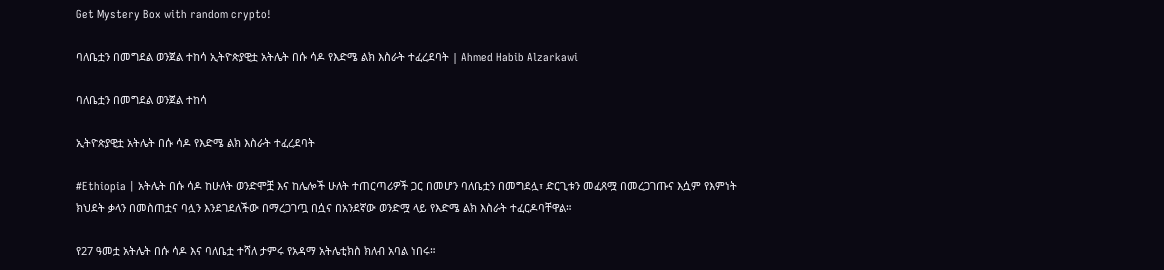Get Mystery Box with random crypto!

ባለቤቷን በመግደል ወንጀል ተከሳ ኢትዮጵያዊቷ አትሌት በሱ ሳዶ የእድሜ ልክ እስራት ተፈረደባት | Ahmed Habib Alzarkawi

ባለቤቷን በመግደል ወንጀል ተከሳ

ኢትዮጵያዊቷ አትሌት በሱ ሳዶ የእድሜ ልክ እስራት ተፈረደባት

#Ethiopia | አትሌት በሱ ሳዶ ከሁለት ወንድሞቿ እና ከሌሎች ሁለት ተጠርጣሪዎች ጋር በመሆን ባለቤቷን በመግደሏ፣ ድርጊቱን መፈጸሟ በመረጋገጡና እሷም የእምነት ክህደት ቃላን በመስጠቷና ባሏን እንደገደለችው በማረጋገጧ በሷና በአንደኛው ወንድሟ ላይ የእድሜ ልክ እስራት ተፈርዶባቸዋል።

የ27 ዓመቷ አትሌት በሱ ሳዶ እና ባለቤቷ ተሻለ ታምሩ የአዳማ አትሌቲክስ ክለብ አባል ነበሩ።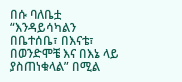በሱ ባለቤቷ “እንዳይሳካልን በቤተሰቤ፣ በእናቴ፣ በወንድሞቼ እና በእኔ ላይ ያስጠነቁላል” በሚል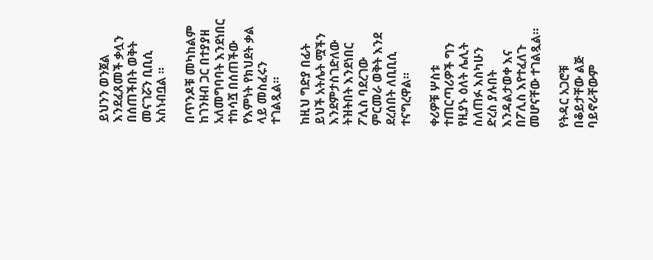ይህንን ወንጀል እንደፈጸመች ቃሏን በሰጠችበት ወቅት መናገሯን ቢቢሲ አስነብቧል ።

በጥንዶቹ መካከልም ከገንዘብ ጋር በተያያዘ አለመግባባት እንደነበር ተከሳሿ በሰጠችው የእምነት የክህደት ቃል ላይ መስፈሩን ተገልጿል።

ከዚህ ግድያ በፊት ይህች አትሌት ሟችን እንደምታስገድለው ትዝትበት እንደነበር ፖሊስ ባደረገው ምርመራ ወቅት እንደ ደረሰበት ለቢቢሲ ተናግረዋል።

ቀሪዎቹ ሦስቱ ተጠርጣሪዎች ግን የዚያኑ ዕለት ሌሊት ስለጠፉ እስካሁን ድረስ ያሉበት እንዳልታወቀ እና በፖሊስ እየተፈለጉ መሆናቸው ተገልጿል።

የትዳር አጋሮቹ በቆይታቸው ልጅ ባይኖራቸውም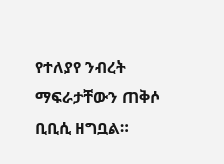የተለያየ ንብረት ማፍራታቸውን ጠቅሶ ቢቢሲ ዘግቧል።